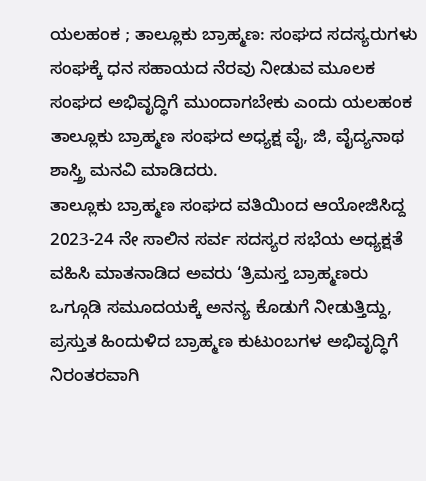ಯಲಹಂಕ ; ತಾಲ್ಲೂಕು ಬ್ರಾಹ್ಮಣ: ಸಂಘದ ಸದಸ್ಯರುಗಳು ಸಂಘಕ್ಕೆ ಧನ ಸಹಾಯದ ನೆರವು ನೀಡುವ ಮೂಲಕ ಸಂಘದ ಅಭಿವೃದ್ಧಿಗೆ ಮುಂದಾಗಬೇಕು ಎಂದು ಯಲಹಂಕ ತಾಲ್ಲೂಕು ಬ್ರಾಹ್ಮಣ ಸಂಘದ ಅಧ್ಯಕ್ಷ ವೈ, ಜಿ, ವೈದ್ಯನಾಥ ಶಾಸ್ತ್ರಿ ಮನವಿ ಮಾಡಿದರು.
ತಾಲ್ಲೂಕು ಬ್ರಾಹ್ಮಣ ಸಂಘದ ವತಿಯಿಂದ ಆಯೋಜಿಸಿದ್ದ 2023-24 ನೇ ಸಾಲಿನ ಸರ್ವ ಸದಸ್ಯರ ಸಭೆಯ ಅಧ್ಯಕ್ಷತೆ ವಹಿಸಿ ಮಾತನಾಡಿದ ಅವರು ‘ತ್ರಿಮಸ್ತ ಬ್ರಾಹ್ಮಣರು ಒಗ್ಗೂಡಿ ಸಮೂದಯಕ್ಕೆ ಅನನ್ಯ ಕೊಡುಗೆ ನೀಡುತ್ತಿದ್ದು, ಪ್ರಸ್ತುತ ಹಿಂದುಳಿದ ಬ್ರಾಹ್ಮಣ ಕುಟುಂಬಗಳ ಅಭಿವೃದ್ಧಿಗೆ ನಿರಂತರವಾಗಿ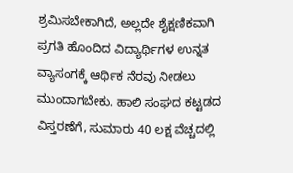ಶ್ರಮಿಸಬೇಕಾಗಿದೆ, ಅಲ್ಲದೇ ಶೈಕ್ಷಣಿಕವಾಗಿ ಪ್ರಗತಿ ಹೊಂದಿದ ವಿದ್ಯಾರ್ಥಿಗಳ ಉನ್ನತ ವ್ಯಾಸಂಗಕ್ಕೆ ಆರ್ಥಿಕ ನೆರವು ನೀಡಲು ಮುಂದಾಗಬೇಕು. ಹಾಲಿ ಸಂಘದ ಕಟ್ಟಡದ ವಿಸ್ತರಣೆಗೆ, ಸುಮಾರು 40 ಲಕ್ಷ ವೆಚ್ಚದಲ್ಲಿ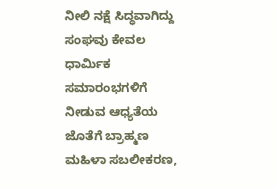ನೀಲಿ ನಕ್ಷೆ ಸಿದ್ಧವಾಗಿದ್ದು ಸಂಘವು ಕೇವಲ ಧಾರ್ಮಿಕ ಸಮಾರಂಭಗಳಿಗೆ ನೀಡುವ ಆಧ್ಯತೆಯ ಜೊತೆಗೆ ಬ್ರಾಹ್ಮಣ ಮಹಿಳಾ ಸಬಲೀಕರಣ,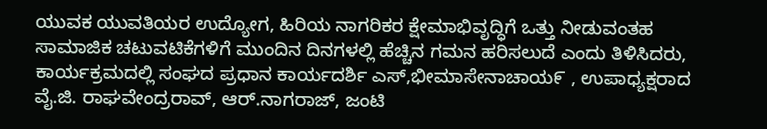ಯುವಕ ಯುವತಿಯರ ಉದ್ಯೋಗ, ಹಿರಿಯ ನಾಗರಿಕರ ಕ್ಷೇಮಾಭಿವೃದ್ಧಿಗೆ ಒತ್ತು ನೀಡುವಂತಹ ಸಾಮಾಜಿಕ ಚಟುವಟಿಕೆಗಳಿಗೆ ಮುಂದಿನ ದಿನಗಳಲ್ಲಿ ಹೆಚ್ಚಿನ ಗಮನ ಹರಿಸಲುದೆ ಎಂದು ತಿಳಿಸಿದರು,
ಕಾರ್ಯಕ್ರಮದಲ್ಲಿ ಸಂಘದ ಪ್ರಧಾನ ಕಾರ್ಯದರ್ಶಿ ಎಸ್,ಭೀಮಾಸೇನಾಚಾಯ೯ , ಉಪಾಧ್ಯಕ್ಷರಾದ ವೈ.ಜಿ. ರಾಘವೇಂದ್ರರಾವ್, ಆರ್.ನಾಗರಾಜ್, ಜಂಟಿ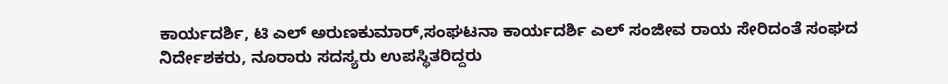ಕಾರ್ಯದರ್ಶಿ, ಟಿ ಎಲ್ ಅರುಣಕುಮಾರ್,ಸಂಘಟನಾ ಕಾರ್ಯದರ್ಶಿ ಎಲ್ ಸಂಜೀವ ರಾಯ ಸೇರಿದಂತೆ ಸಂಘದ ನಿರ್ದೇಶಕರು, ನೂರಾರು ಸದಸ್ಯರು ಉಪಸ್ಥಿತರಿದ್ದರು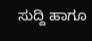ಸುದ್ದಿ ಹಾಗೂ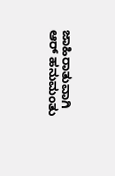ಜಾಹಿರಾತುವಾಗಿ
ಆರ್ ಹನುಮಂತು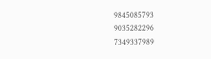9845085793
9035282296
7349337989